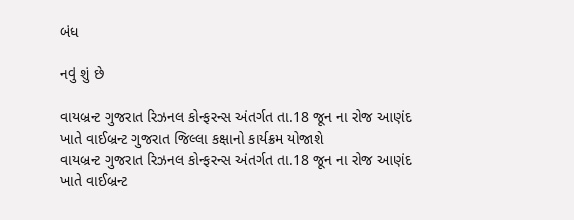બંધ

નવું શું છે

વાયબ્રન્ટ ગુજરાત રિઝનલ કોન્ફરન્સ અંતર્ગત તા.18 જૂન ના રોજ આણંદ ખાતે વાઈબ્રન્ટ ગુજરાત જિલ્લા કક્ષાનો કાર્યક્રમ યોજાશે
વાયબ્રન્ટ ગુજરાત રિઝનલ કોન્ફરન્સ અંતર્ગત તા.18 જૂન ના રોજ આણંદ ખાતે વાઈબ્રન્ટ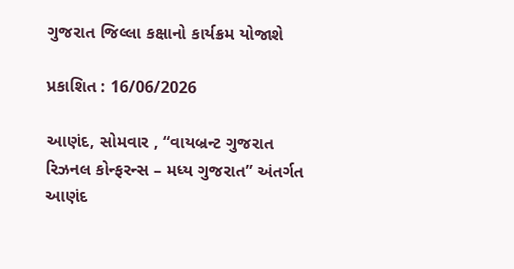ગુજરાત જિલ્લા કક્ષાનો કાર્યક્રમ યોજાશે

પ્રકાશિત : 16/06/2026

આણંદ, સોમવાર , “વાયબ્રન્ટ ગુજરાત રિઝનલ કોન્ફરન્સ – મધ્ય ગુજરાત” અંતર્ગત આણંદ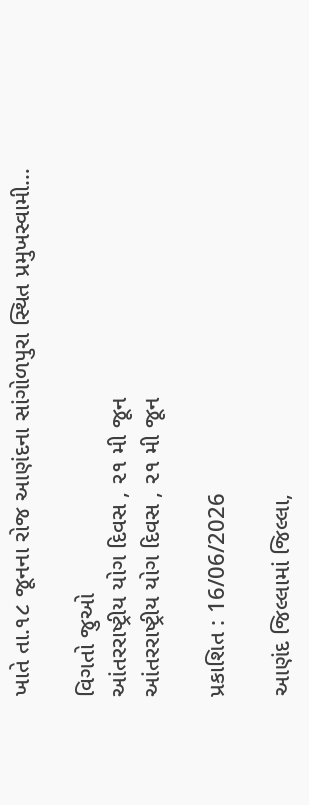ખાતે તા.૧૮ જૂનના રોજ આણંદના સાંગોળપુરા સ્થિત પ્રમુખસ્વામી…

વિગતો જુઓ
આંતરરાષ્ટ્રીય યોગ દિવસ , ૨૧ મી જૂન
આંતરરાષ્ટ્રીય યોગ દિવસ , ૨૧ મી જૂન

પ્રકાશિત : 16/06/2026

આણંદ જિલ્લામાં જિલ્લા,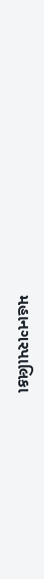મહાનગરપાલિકા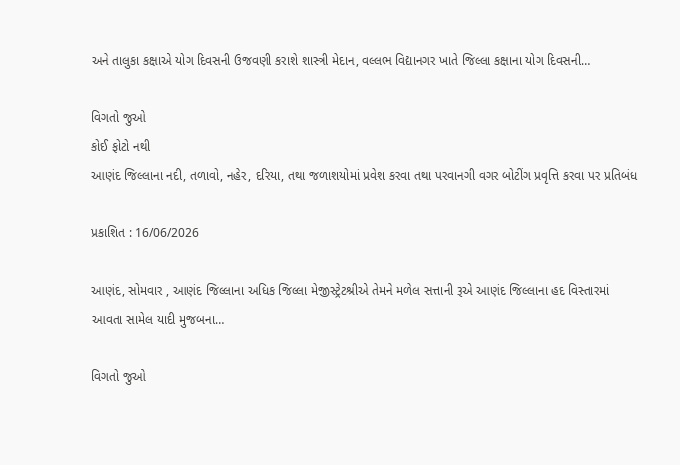અને તાલુકા કક્ષાએ યોગ દિવસની ઉજવણી કરાશે શાસ્ત્રી મેદાન, વલ્લભ વિદ્યાનગર ખાતે જિલ્લા કક્ષાના યોગ દિવસની…

વિગતો જુઓ
કોઈ ફોટો નથી
આણંદ જિલ્લાના નદી, તળાવો, નહેર, દરિયા, તથા જળાશયોમાં પ્રવેશ કરવા તથા પરવાનગી વગર બોટીંગ પ્રવૃત્તિ કરવા પર પ્રતિબંધ

પ્રકાશિત : 16/06/2026

આણંદ, સોમવાર , આણંદ જિલ્લાના અધિક જિલ્લા મેજીસ્ટ્રેટશ્રીએ તેમને મળેલ સત્તાની રૂએ આણંદ જિલ્લાના હદ વિસ્તારમાં આવતા સામેલ યાદી મુજબના…

વિગતો જુઓ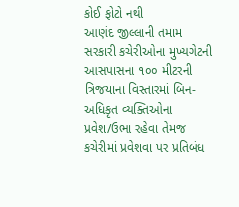કોઈ ફોટો નથી
આણંદ જીલ્લાની તમામ સરકારી કચેરીઓના મુખ્યગેટની આસપાસના ૧૦૦ મીટરની ત્રિજયાના વિસ્તારમાં બિન-અધિકૃત વ્યક્તિઓના પ્રવેશ/ઉભા રહેવા તેમજ કચેરીમાં પ્રવેશવા પર પ્રતિબંધ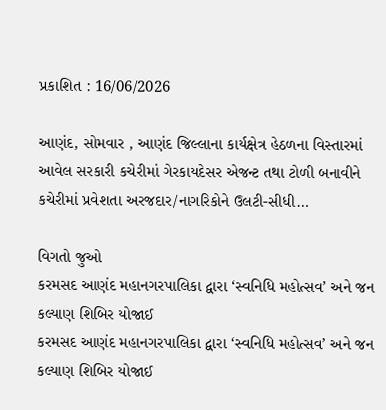પ્રકાશિત : 16/06/2026

આણંદ, સોમવાર , આણંદ જિલ્લાના કાર્યક્ષેત્ર હેઠળના વિસ્તારમાં આવેલ સરકારી કચેરીમાં ગેરકાયદેસર એજન્ટ તથા ટોળી બનાવીને કચેરીમાં પ્રવેશતા અરજદાર/નાગરિકોને ઉલટી-સીધી…

વિગતો જુઓ
કરમસદ આણંદ મહાનગરપાલિકા દ્વારા ‘સ્વનિધિ મહોત્સવ’ અને જન કલ્યાણ શિબિર યોજાઈ
કરમસદ આણંદ મહાનગરપાલિકા દ્વારા ‘સ્વનિધિ મહોત્સવ’ અને જન કલ્યાણ શિબિર યોજાઈ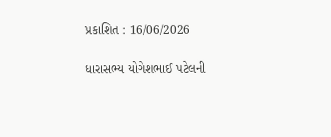પ્રકાશિત : 16/06/2026

ધારાસભ્ય યોગેશભાઈ પટેલની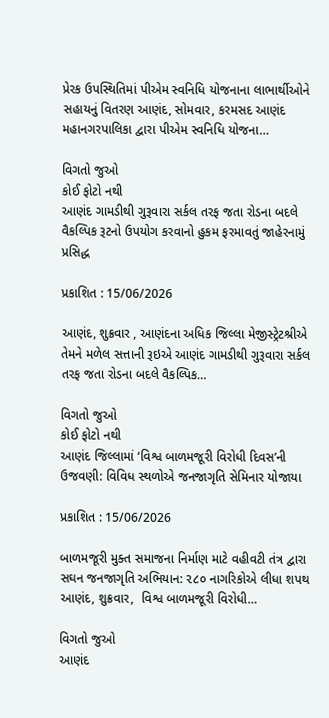પ્રેરક ઉપસ્થિતિમાં પીએમ સ્વનિધિ યોજનાના લાભાર્થીઓને સહાયનું વિતરણ આણંદ, સોમવાર, કરમસદ આણંદ મહાનગરપાલિકા દ્વારા પીએમ સ્વનિધિ યોજના…

વિગતો જુઓ
કોઈ ફોટો નથી
આણંદ ગામડીથી ગુરૂવારા સર્કલ તરફ જતા રોડના બદલે વૈકલ્પિક રૂટનો ઉપયોગ કરવાનો હુકમ ફરમાવતું જાહેરનામું પ્રસિદ્ધ

પ્રકાશિત : 15/06/2026

આણંદ, શુક્રવાર , આણંદના અધિક જિલ્લા મેજીસ્ટ્રેટશ્રીએ તેમને મળેલ સત્તાની રૂઇએ આણંદ ગામડીથી ગુરૂવારા સર્કલ તરફ જતા રોડના બદલે વૈકલ્પિક…

વિગતો જુઓ
કોઈ ફોટો નથી
આણંદ જિલ્લામાં ‘વિશ્વ બાળમજૂરી વિરોધી દિવસ’ની ઉજવણી: વિવિધ સ્થળોએ જનજાગૃતિ સેમિનાર યોજાયા

પ્રકાશિત : 15/06/2026

બાળમજૂરી મુક્ત સમાજના નિર્માણ માટે વહીવટી તંત્ર દ્વારા સઘન જનજાગૃતિ અભિયાન: ૨૮૦ નાગરિકોએ લીધા શપથ આણંદ, શુક્રવાર,  વિશ્વ બાળમજૂરી વિરોધી…

વિગતો જુઓ
આણંદ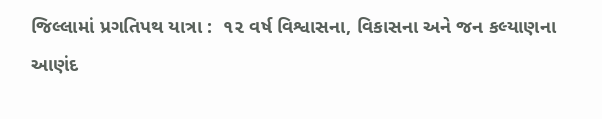જિલ્લામાં પ્રગતિપથ યાત્રા :  ૧૨ વર્ષ વિશ્વાસના, વિકાસના અને જન કલ્યાણના
આણંદ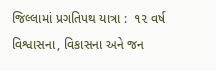જિલ્લામાં પ્રગતિપથ યાત્રા :  ૧૨ વર્ષ વિશ્વાસના, વિકાસના અને જન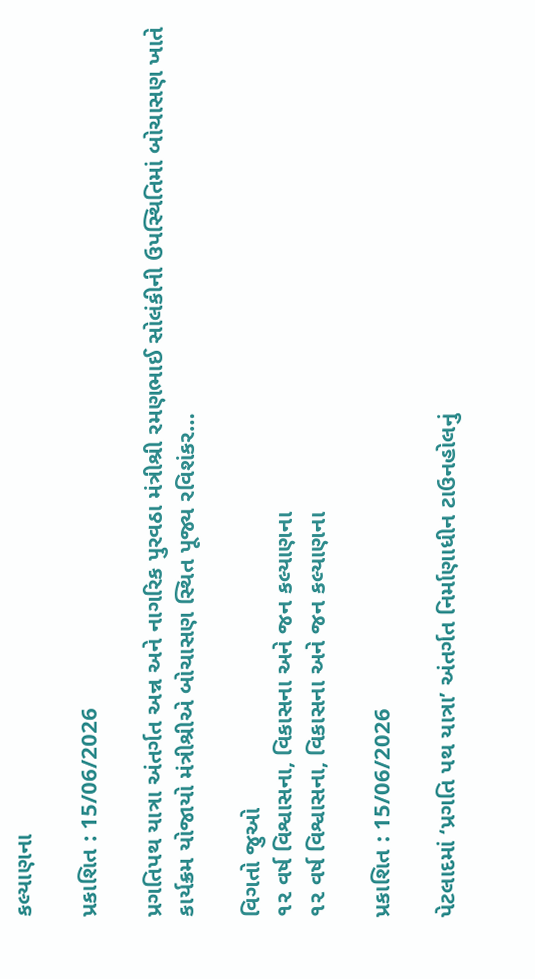કલ્યાણના

પ્રકાશિત : 15/06/2026

પ્રગતિપથ યાત્રા અંતર્ગત અન્ન અને નાગરિક પુરવઠા મંત્રીશ્રી રમણભાઈ સોલંકીની ઉપસ્થિતિમાં બોચાસણ ખાતે કાર્યક્રમ યોજાયો મંત્રીશ્રીએ બોચાસણ સ્થિત પૂજ્ય રવિશંકર…

વિગતો જુઓ
૧૨ વર્ષ વિશ્વાસના, વિકાસના અને જન કલ્યાણના
૧૨ વર્ષ વિશ્વાસના, વિકાસના અને જન કલ્યાણના

પ્રકાશિત : 15/06/2026

પેટલાદમાં ‘પ્રગતિ પથ યાત્રા’ અંતર્ગત નિર્માણાધીન ટાઉનહોલનું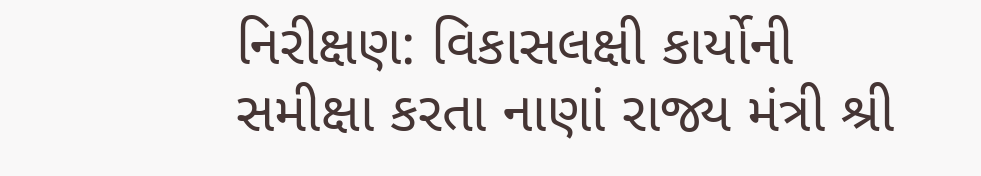નિરીક્ષણ: વિકાસલક્ષી કાર્યોની સમીક્ષા કરતા નાણાં રાજ્ય મંત્રી શ્રી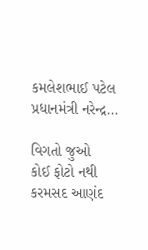કમલેશભાઈ પટેલ પ્રધાનમંત્રી નરેન્દ્ર…

વિગતો જુઓ
કોઈ ફોટો નથી
કરમસદ આણંદ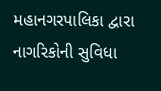મહાનગરપાલિકા દ્વારા નાગરિકોની સુવિધા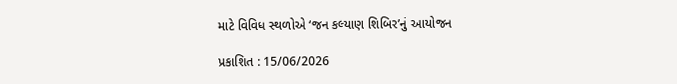માટે વિવિધ સ્થળોએ ‘જન કલ્યાણ શિબિર’નું આયોજન

પ્રકાશિત : 15/06/2026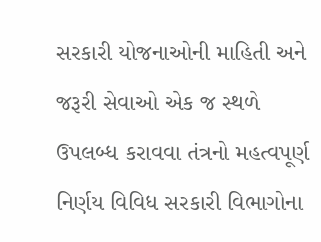સરકારી યોજનાઓની માહિતી અને જરૂરી સેવાઓ એક જ સ્થળે ઉપલબ્ધ કરાવવા તંત્રનો મહત્વપૂર્ણ નિર્ણય વિવિધ સરકારી વિભાગોના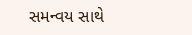સમન્વય સાથે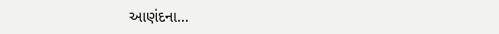આણંદના…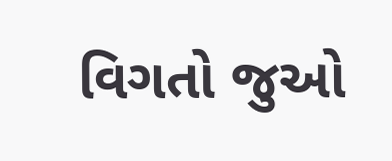વિગતો જુઓ